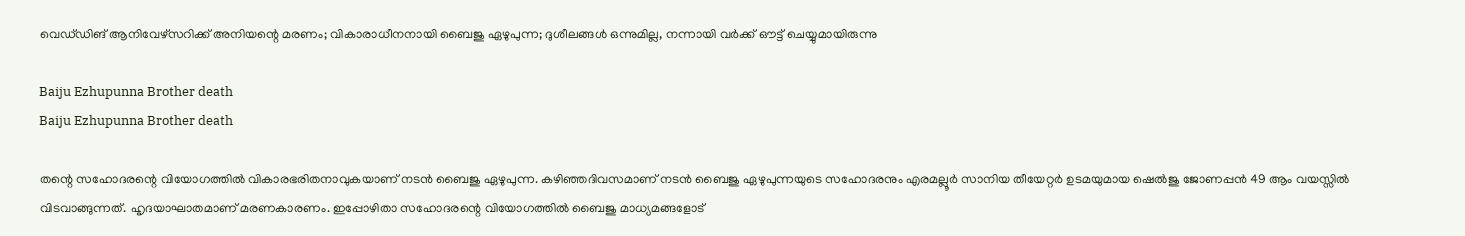വെഡ്‌ഡിങ് ആനിവേഴ്സറിക്ക് അനിയന്റെ മരണം; വികാരാധീനനായി ബൈജു ഏഴുപുന്ന; ദുശീലങ്ങൾ ഒന്നുമില്ല, നന്നായി വർക്ക് ഔട്ട് ചെയ്യുമായിരുന്നു

Baiju Ezhupunna Brother death
Baiju Ezhupunna Brother death

തന്റെ സഹോദരന്റെ വിയോഗത്തില്‍ വികാരഭരിതനാവുകയാണ് നടന്‍ ബൈജു ഏഴുപുന്ന. കഴിഞ്ഞദിവസമാണ് നടന്‍ ബൈജു ഏഴുപുന്നയുടെ സഹോദരനും എരമല്ലൂർ സാനിയ തീയേറ്റർ ഉടമയുമായ ഷെല്‍ജു ജോണപ്പന്‍ 49 ആം വയസ്സിൽ വിടവാങ്ങുന്നത്. ഹൃദയാഘാതമാണ് മരണകാരണം. ഇപ്പോഴിതാ സഹോദരന്റെ വിയോഗത്തിൽ ബൈജു മാധ്യമങ്ങളോട്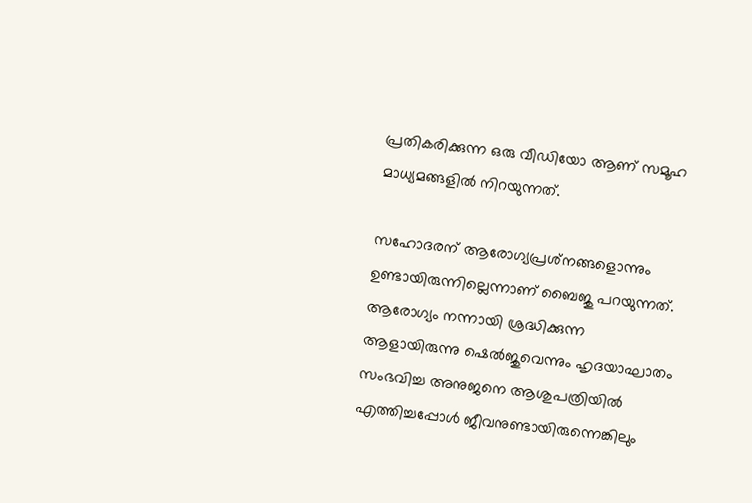പ്രതികരിക്കുന്ന ഒരു വീഡിയോ ആണ് സമൂഹ മാധ്യമങ്ങളിൽ നിറയുന്നത്.

സഹോദരന് ആരോഗ്യപ്രശ്‌നങ്ങളൊന്നും ഉണ്ടായിരുന്നില്ലെന്നാണ് ബൈജു പറയുന്നത്. ആരോഗ്യം നന്നായി ശ്രദ്ധിക്കുന്ന ആളായിരുന്നു ഷെല്‍ജുവെന്നും ഹൃദയാഘാതം സംഭവിച്ച അനുജനെ ആശുപത്രിയില്‍ എത്തിച്ചപ്പോള്‍ ജീവനുണ്ടായിരുന്നെങ്കിലും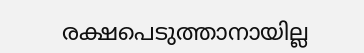രക്ഷപെടുത്താനായില്ല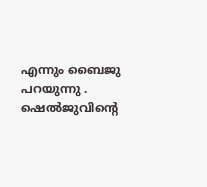എന്നും ബൈജു പറയുന്നു . ഷെല്‍ജുവിന്റെ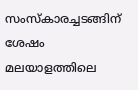സംസ്‌കാരച്ചടങ്ങിന് ശേഷം മലയാളത്തിലെ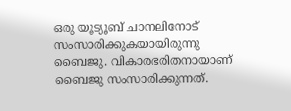ഒരു യൂട്യൂബ് ചാനലിനോട് സംസാരിക്കുകയായിരുന്നു ബൈജു. വികാരഭരിതനായാണ് ബൈജു സംസാരിക്കുന്നത്.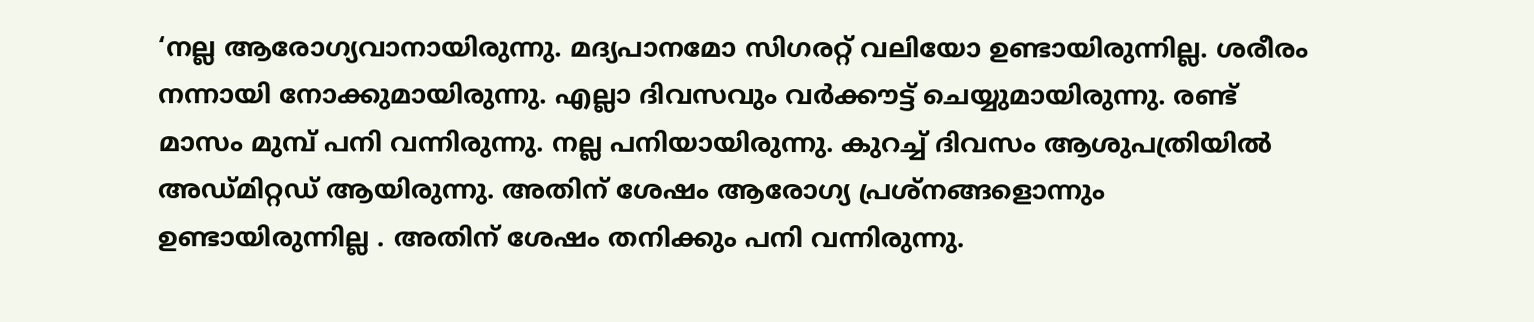‘നല്ല ആരോഗ്യവാനായിരുന്നു. മദ്യപാനമോ സിഗരറ്റ് വലിയോ ഉണ്ടായിരുന്നില്ല. ശരീരം നന്നായി നോക്കുമായിരുന്നു. എല്ലാ ദിവസവും വര്‍ക്കൗട്ട് ചെയ്യുമായിരുന്നു. രണ്ട് മാസം മുമ്പ് പനി വന്നിരുന്നു. നല്ല പനിയായിരുന്നു. കുറച്ച് ദിവസം ആശുപത്രിയില്‍ അഡ്മിറ്റഡ് ആയിരുന്നു. അതിന് ശേഷം ആരോഗ്യ പ്രശ്‌നങ്ങളൊന്നും ഉണ്ടായിരുന്നില്ല . അതിന് ശേഷം തനിക്കും പനി വന്നിരുന്നു.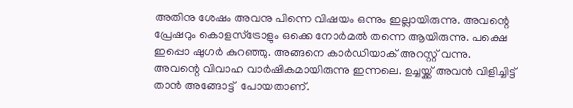അതിനു ശേഷം അവനു പിന്നെ വിഷയം ഒന്നും ഇല്ലായിരുന്നു. അവന്റെ പ്രേഷറും കൊളസ്ട്രോളും ഒക്കെ നോർമൽ തന്നെ ആയിരുന്നു. പക്ഷെ ഇപ്പൊ ഷുഗർ കുറഞ്ഞു. അങ്ങനെ കാർഡിയാക് അറസ്റ്റ് വന്നു. അവന്റെ വിവാഹ വാര്‍ഷികമായിരുന്നു ഇന്നലെ. ഉച്ചയ്ക്ക് അവൻ വിളിച്ചിട്ട് താൻ അങ്ങോട്ട്  പോയതാണ്.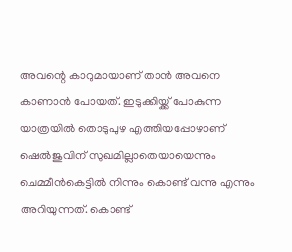അവന്റെ കാറുമായാണ് താന്‍ അവനെ കാണാൻ പോയത്. ഇടുക്കിയ്ക്ക് പോകുന്ന യാത്രയില്‍ തൊടുപുഴ എത്തിയപ്പോഴാണ് ഷെല്‍ജുവിന് സുഖമില്ലാതെയായെന്നും ചെമ്മീൻകെട്ടിൽ നിന്നും കൊണ്ട് വന്നു എന്നും അറിയുന്നത്. കൊണ്ട്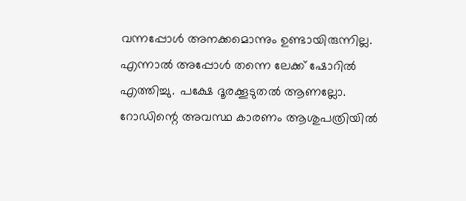വന്നപ്പോൾ അനക്കമൊന്നും ഉണ്ടായിരുന്നില്ല. എന്നാൽ അപ്പോൾ തന്നെ ലേക്ക് ഷോറിൽ എത്തിച്ചു. പക്ഷേ ദൂരക്കൂടുതൽ ആണല്ലോ. റോഡിന്റെ അവസ്ഥ കാരണം ആശുപത്രിയിൽ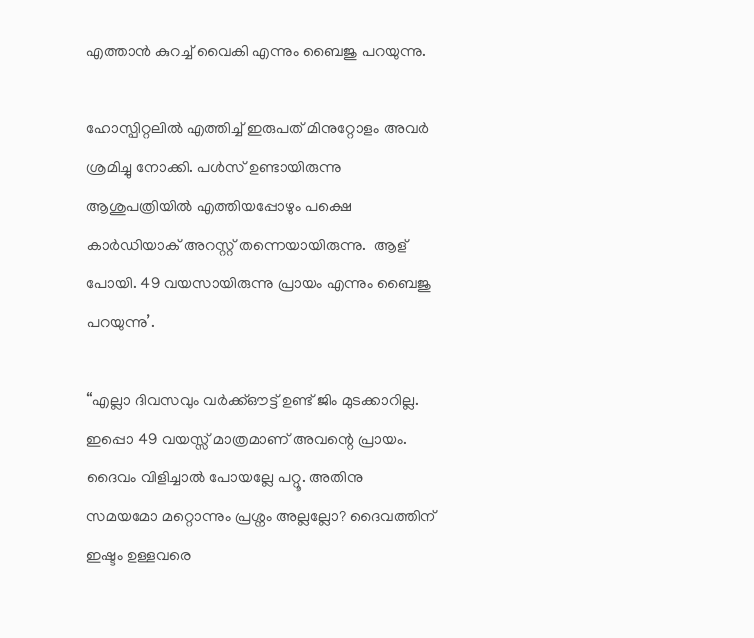എത്താൻ കുറച്ച് വൈകി എന്നും ബൈജു പറയുന്നു.

ഹോസ്പിറ്റലിൽ എത്തിച്ച് ഇരുപത് മിനുറ്റോളം അവര്‍ ശ്രമിച്ചു നോക്കി. പൾസ് ഉണ്ടായിരുന്നു ആശുപത്രിയിൽ എത്തിയപ്പോഴും പക്ഷെ കാര്‍ഡിയാക് അറസ്റ്റ് തന്നെയായിരുന്നു.  ആള് പോയി. 49 വയസായിരുന്നു പ്രായം എന്നും ബൈജു പറയുന്നു’.

“എല്ലാ ദിവസവും വർക്ക്ഔട്ട് ഉണ്ട് ജിം മുടക്കാറില്ല. ഇപ്പൊ 49 വയസ്സ് മാത്രമാണ് അവന്റെ പ്രായം. ദൈവം വിളിച്ചാൽ പോയല്ലേ പറ്റൂ. അതിനു സമയമോ മറ്റൊന്നും പ്രശ്നം അല്ലല്ലോ? ദൈവത്തിന് ഇഷ്ടം ഉള്ളവരെ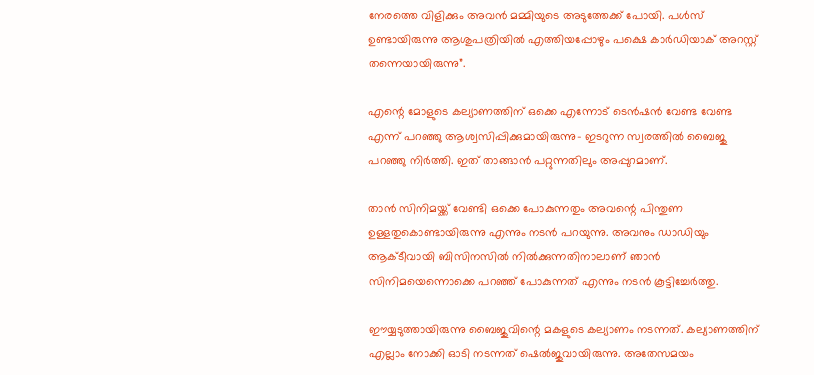നേരത്തെ വിളിക്കും അവൻ മമ്മിയുടെ അടുത്തേക്ക് പോയി. പൾസ് ഉണ്ടായിരുന്നു ആശുപത്രിയിൽ എത്തിയപ്പോഴും പക്ഷെ കാര്‍ഡിയാക് അറസ്റ്റ് തന്നെയായിരുന്നു”.

എന്റെ മോളുടെ കല്യാണത്തിന് ഒക്കെ എന്നോട് ടെൻഷൻ വേണ്ട വേണ്ട എന്ന് പറഞ്ഞു ആശ്വസിപ്പിക്കുമായിരുന്നു- ഇടറുന്ന സ്വരത്തിൽ ബൈജു പറഞ്ഞു നിർത്തി. ഇത് താങ്ങാന്‍ പറ്റുന്നതിലും അപ്പുറമാണ്.

താൻ സിനിമയ്ക്ക് വേണ്ടി ഒക്കെ പോകുന്നതും അവന്റെ പിന്തുണ ഉള്ളതുകൊണ്ടായിരുന്നു എന്നും നടൻ പറയുന്നു. അവനും ഡാഡിയും ആക്ടീവായി ബിസിനസില്‍ നില്‍ക്കുന്നതിനാലാണ് ഞാന്‍ സിനിമയെന്നൊക്കെ പറഞ്ഞ് പോകുന്നത് എന്നും നടൻ കൂട്ടിച്ചേർത്തു.

ഈയ്യടുത്തായിരുന്നു ബൈജുവിന്റെ മകളുടെ കല്യാണം നടന്നത്. കല്യാണത്തിന് എല്ലാം നോക്കി ഓടി നടന്നത് ഷെല്‍ജുവായിരുന്നു. അതേസമയം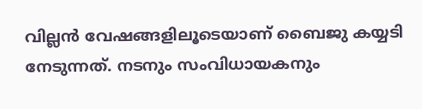വില്ലന്‍ വേഷങ്ങളിലൂടെയാണ് ബൈജു കയ്യടി നേടുന്നത്. നടനും സംവിധായകനും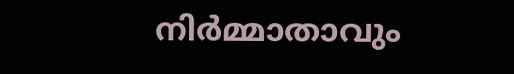നിര്‍മ്മാതാവും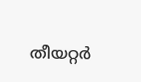തീയറ്റർ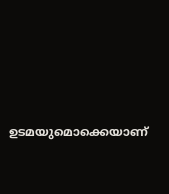ഉടമയുമൊക്കെയാണ്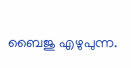ബൈജു എഴുപുന്ന.